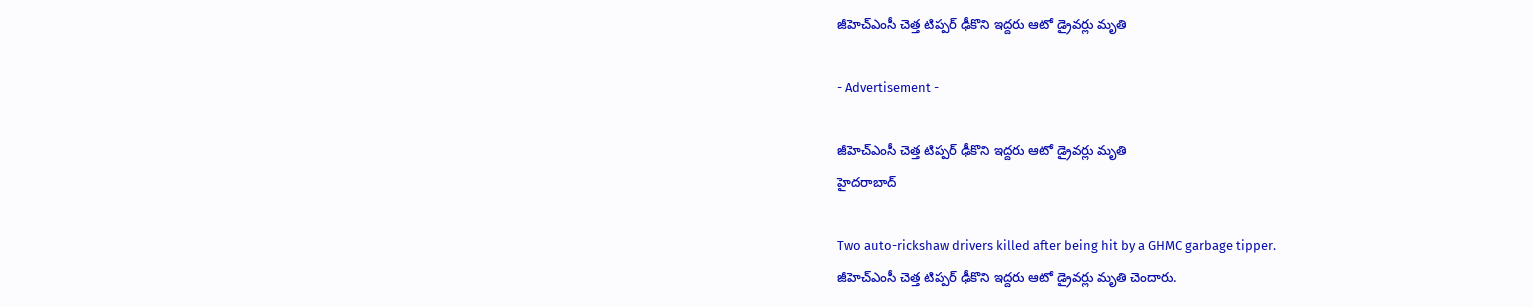జీహెచ్ఎంసీ చెత్త టిప్పర్ ఢీకొని ఇద్దరు ఆటో డ్రైవర్లు మృతి

- Advertisement -

జీహెచ్ఎంసీ చెత్త టిప్పర్ ఢీకొని ఇద్దరు ఆటో డ్రైవర్లు మృతి
హైదరాబాద్

Two auto-rickshaw drivers killed after being hit by a GHMC garbage tipper.
జీహెచ్ఎంసీ చెత్త టిప్పర్ ఢీకొని ఇద్దరు ఆటో డ్రైవర్లు మృతి చెందారు.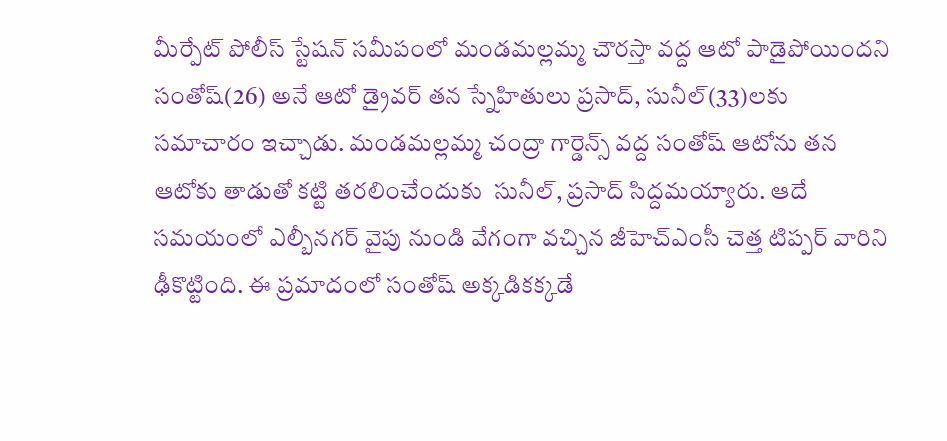మీర్పేట్ పోలీస్ స్టేషన్ సమీపంలో మండమల్లమ్మ చౌరస్తా వద్ద ఆటో పాడైపోయిందని సంతోష్(26) అనే ఆటో డ్రైవర్ తన స్నేహితులు ప్రసాద్, సునీల్(33)లకు సమాచారం ఇచ్చాడు. మండమల్లమ్మ చంద్రా గార్డెన్స్ వద్ద సంతోష్ ఆటోను తన ఆటోకు తాడుతో కట్టి తరలించేందుకు  సునీల్, ప్రసాద్ సిద్దమయ్యారు. ఆదే సమయంలో ఎల్బీనగర్ వైపు నుండి వేగంగా వచ్చిన జీహెచ్ఎంసీ చెత్త టిప్పర్ వారిని ఢీకొట్టింది. ఈ ప్రమాదంలో సంతోష్ అక్కడికక్కడే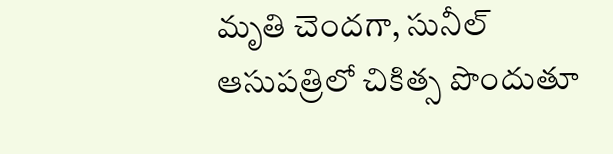మృతి చెందగా, సునీల్ ఆసుపత్రిలో చికిత్స పొందుతూ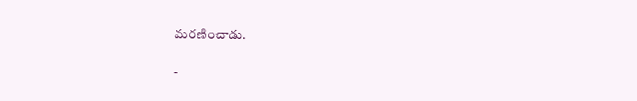మరణించాడు.

-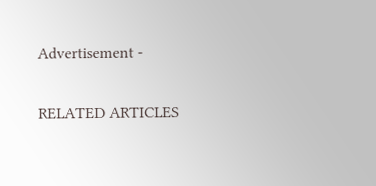Advertisement -

RELATED ARTICLES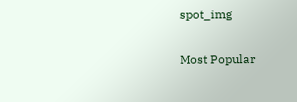spot_img

Most Popular